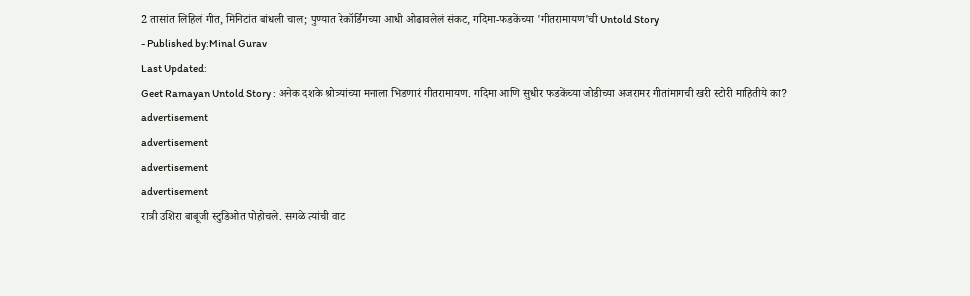2 तासांत लिहिलं गीत, मिनिटांत बांधली चाल; पुण्यात रेकॉर्डिंगच्या आधी ओढावलेलं संकट, गदिमा-फडकेंच्या 'गीतरामायण'ची Untold Story
- Published by:Minal Gurav
Last Updated:
Geet Ramayan Untold Story : अनेक दशके श्रोत्र्यांच्या मनाला भिडणारं गीतरामायण. गदिमा आणि सुधीर फडकेंच्या जोडीच्या अजरामर गीतांमागची खरी स्टोरी माहितीये का?
advertisement
advertisement
advertisement
advertisement
रात्री उशिरा बाबूजी स्टुडिओत पोहोचले. सगळे त्यांची वाट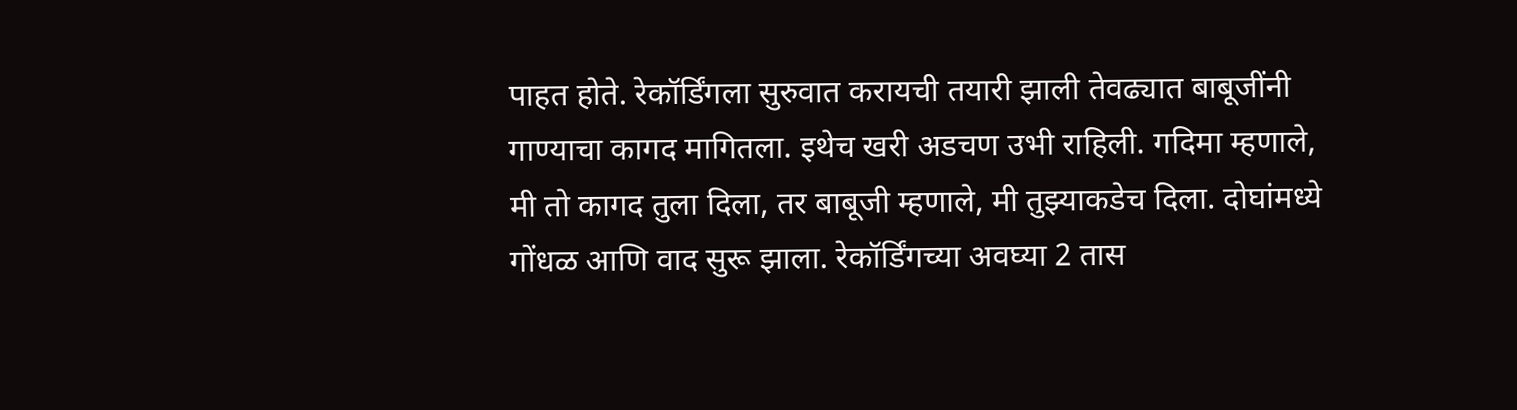पाहत होते. रेकॉर्डिंगला सुरुवात करायची तयारी झाली तेवढ्यात बाबूजींनी गाण्याचा कागद मागितला. इथेच खरी अडचण उभी राहिली. गदिमा म्हणाले, मी तो कागद तुला दिला, तर बाबूजी म्हणाले, मी तुझ्याकडेच दिला. दोघांमध्ये गोंधळ आणि वाद सुरू झाला. रेकॉर्डिंगच्या अवघ्या 2 तास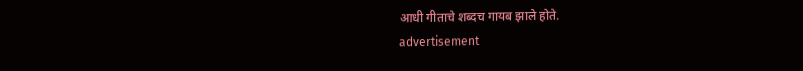आधी गीताचे शब्दच गायब झाले होते.
advertisement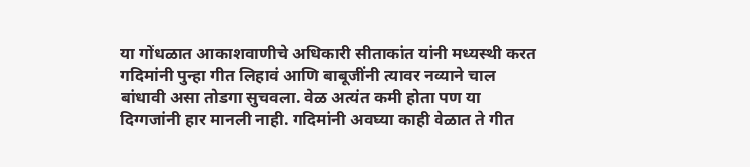या गोंधळात आकाशवाणीचे अधिकारी सीताकांत यांनी मध्यस्थी करत गदिमांनी पुन्हा गीत लिहावं आणि बाबूजींनी त्यावर नव्याने चाल बांधावी असा तोडगा सुचवला. वेळ अत्यंत कमी होता पण या दिग्गजांनी हार मानली नाही. गदिमांनी अवघ्या काही वेळात ते गीत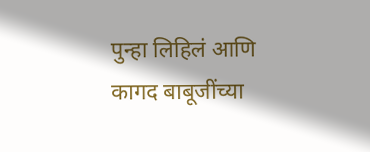पुन्हा लिहिलं आणि कागद बाबूजींच्या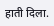हाती दिला.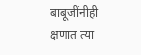बाबूजींनीही क्षणात त्या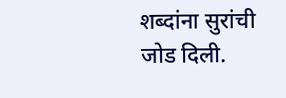शब्दांना सुरांची जोड दिली.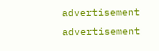advertisement
advertisement